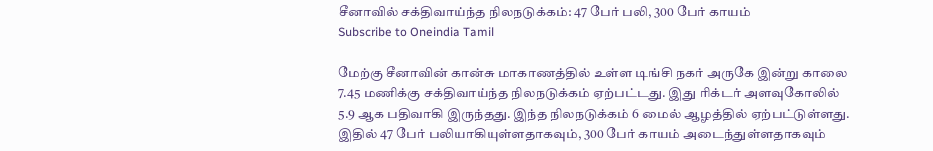சீனாவில் சக்திவாய்ந்த நிலநடுக்கம்: 47 பேர் பலி, 300 பேர் காயம்
Subscribe to Oneindia Tamil

மேற்கு சீனாவின் கான்சு மாகாணத்தில் உள்ள டிங்சி நகர் அருகே இன்று காலை 7.45 மணிக்கு சக்திவாய்ந்த நிலநடுக்கம் ஏற்பட்டது. இது ரிக்டர் அளவுகோலில் 5.9 ஆக பதிவாகி இருந்தது. இந்த நிலநடுக்கம் 6 மைல் ஆழத்தில் ஏற்பட்டுள்ளது.
இதில் 47 பேர் பலியாகியுள்ளதாகவும், 300 பேர் காயம் அடைந்துள்ளதாகவும்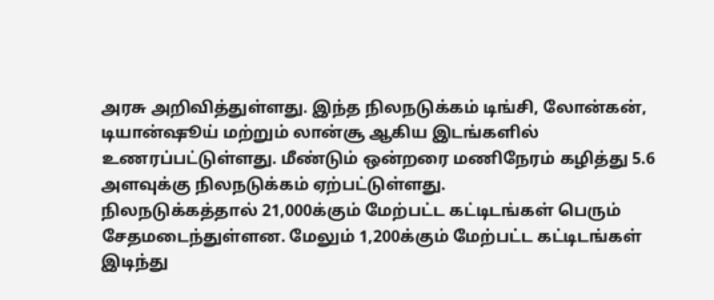அரசு அறிவித்துள்ளது. இந்த நிலநடுக்கம் டிங்சி, லோன்கன், டியான்ஷூய் மற்றும் லான்சூ ஆகிய இடங்களில் உணரப்பட்டுள்ளது. மீண்டும் ஒன்றரை மணிநேரம் கழித்து 5.6 அளவுக்கு நிலநடுக்கம் ஏற்பட்டுள்ளது.
நிலநடுக்கத்தால் 21,000க்கும் மேற்பட்ட கட்டிடங்கள் பெரும் சேதமடைந்துள்ளன. மேலும் 1,200க்கும் மேற்பட்ட கட்டிடங்கள் இடிந்து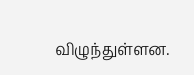விழுந்துள்ளன.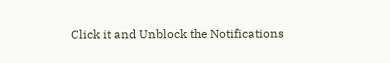Click it and Unblock the Notifications